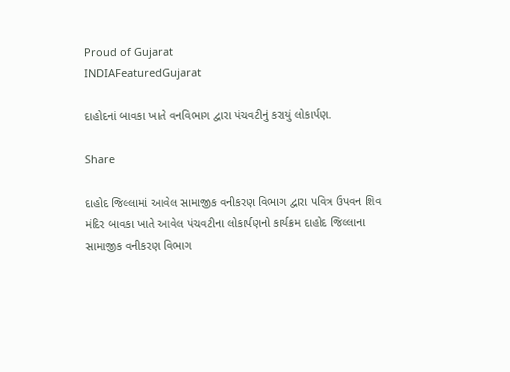Proud of Gujarat
INDIAFeaturedGujarat

દાહોદનાં બાવકા ખાતે વનવિભાગ દ્વારા પંચવટીનું કરાયું લોકાર્પણ.

Share

દાહોદ જિલ્લામાં આવેલ સામાજીક વનીકરણ વિભાગ દ્વારા પવિત્ર ઉપવન શિવ મંદિર બાવકા ખાતે આવેલ પંચવટીના લોકાર્પણનો કાર્યક્રમ દાહોદ જિલ્લાના સામાજીક વનીકરણ વિભાગ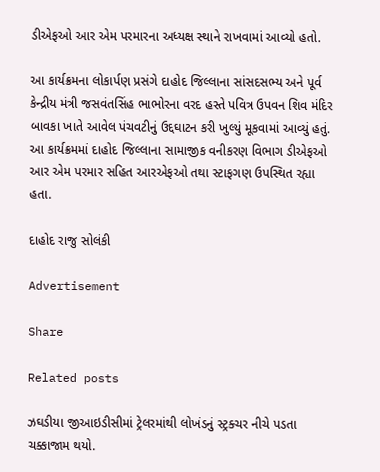ડીએફઓ આર એમ પરમારના અધ્યક્ષ સ્થાને રાખવામાં આવ્યો હતો.

આ કાર્યક્રમના લોકાર્પણ પ્રસંગે દાહોદ જિલ્લાના સાંસદસભ્ય અને પૂર્વ કેન્દ્રીય મંત્રી જસવંતસિંહ ભાભોરના વરદ હસ્તે પવિત્ર ઉપવન શિવ મંદિર બાવકા ખાતે આવેલ પંચવટીનું ઉદ્દઘાટન કરી ખુલ્યું મૂકવામાં આવ્યું હતું. આ કાર્યક્રમમાં દાહોદ જિલ્લાના સામાજીક વનીકરણ વિભાગ ડીએફઓ આર એમ પરમાર સહિત આરએફઓ તથા સ્ટાફગણ ઉપસ્થિત રહ્યા હતા.

દાહોદ રાજુ સોલંકી

Advertisement

Share

Related posts

ઝઘડીયા જીઆઇડીસીમાં ટ્રેલરમાંથી લોખંડનું સ્ટ્રક્ચર નીચે પડતા ચક્કાજામ થયો.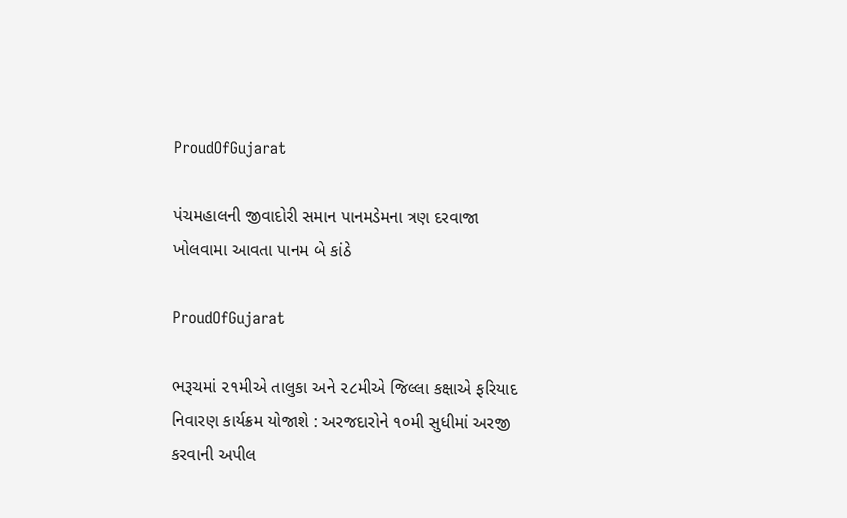ProudOfGujarat

પંચમહાલની જીવાદોરી સમાન પાનમડેમના ત્રણ દરવાજા ખોલવામા આવતા પાનમ બે કાંઠે

ProudOfGujarat

ભરૂચમાં ૨૧મીએ તાલુકા અને ૨૮મીએ જિલ્લા કક્ષાએ ફરિયાદ નિવારણ કાર્યક્રમ યોજાશે : અરજદારોને ૧૦મી સુધીમાં અરજી કરવાની અપીલ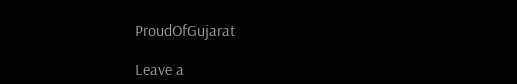ProudOfGujarat

Leave a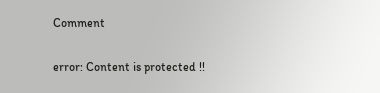Comment

error: Content is protected !!